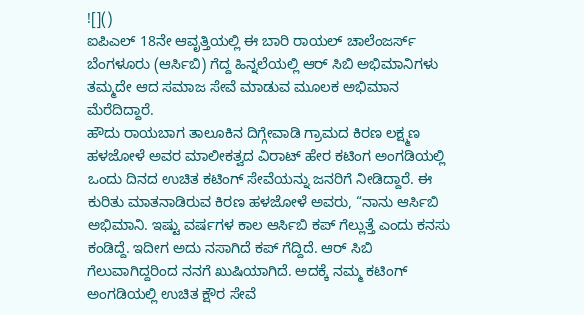![]()
ಐಪಿಎಲ್ 18ನೇ ಆವೃತ್ತಿಯಲ್ಲಿ ಈ ಬಾರಿ ರಾಯಲ್ ಚಾಲೆಂಜರ್ಸ್ ಬೆಂಗಳೂರು (ಆರ್ಸಿಬಿ) ಗೆದ್ದ ಹಿನ್ನಲೆಯಲ್ಲಿ ಆರ್ ಸಿಬಿ ಅಭಿಮಾನಿಗಳು ತಮ್ಮದೇ ಆದ ಸಮಾಜ ಸೇವೆ ಮಾಡುವ ಮೂಲಕ ಅಭಿಮಾನ ಮೆರೆದಿದ್ದಾರೆ.
ಹೌದು ರಾಯಬಾಗ ತಾಲೂಕಿನ ದಿಗ್ಗೇವಾಡಿ ಗ್ರಾಮದ ಕಿರಣ ಲಕ್ಷ್ಮಣ ಹಳಜೋಳೆ ಅವರ ಮಾಲೀಕತ್ವದ ವಿರಾಟ್ ಹೇರ ಕಟಿಂಗ ಅಂಗಡಿಯಲ್ಲಿ ಒಂದು ದಿನದ ಉಚಿತ ಕಟಿಂಗ್ ಸೇವೆಯನ್ನು ಜನರಿಗೆ ನೀಡಿದ್ದಾರೆ. ಈ ಕುರಿತು ಮಾತನಾಡಿರುವ ಕಿರಣ ಹಳಜೋಳೆ ಅವರು, “ನಾನು ಆರ್ಸಿಬಿ ಅಭಿಮಾನಿ. ಇಷ್ಟು ವರ್ಷಗಳ ಕಾಲ ಆರ್ಸಿಬಿ ಕಪ್ ಗೆಲ್ಲುತ್ತೆ ಎಂದು ಕನಸು ಕಂಡಿದ್ದೆ. ಇದೀಗ ಅದು ನಸಾಗಿದೆ ಕಪ್ ಗೆದ್ದಿದೆ. ಆರ್ ಸಿಬಿ ಗೆಲುವಾಗಿದ್ದರಿಂದ ನನಗೆ ಖುಷಿಯಾಗಿದೆ. ಅದಕ್ಕೆ ನಮ್ಮ ಕಟಿಂಗ್ ಅಂಗಡಿಯಲ್ಲಿ ಉಚಿತ ಕ್ಷೌರ ಸೇವೆ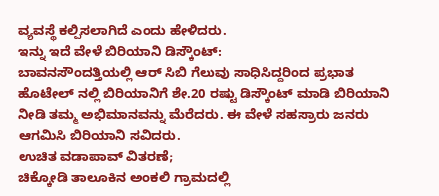ವ್ಯವಸ್ಥೆ ಕಲ್ಪಿಸಲಾಗಿದೆ ಎಂದು ಹೇಳಿದರು.
ಇನ್ನು ಇದೆ ವೇಳೆ ಬಿರಿಯಾನಿ ಡಿಸ್ಕೌಂಟ್:
ಬಾವನಸೌಂದತ್ತಿಯಲ್ಲಿ ಆರ್ ಸಿಬಿ ಗೆಲುವು ಸಾಧಿಸಿದ್ದರಿಂದ ಪ್ರಭಾತ ಹೊಟೇಲ್ ನಲ್ಲಿ ಬಿರಿಯಾನಿಗೆ ಶೇ.20 ರಷ್ಟು ಡಿಸ್ಕೌಂಟ್ ಮಾಡಿ ಬಿರಿಯಾನಿ ನೀಡಿ ತಮ್ಮ ಅಭಿಮಾನವನ್ನು ಮೆರೆದರು. ಈ ವೇಳೆ ಸಹಸ್ರಾರು ಜನರು ಆಗಮಿಸಿ ಬಿರಿಯಾನಿ ಸವಿದರು.
ಉಚಿತ ವಡಾಪಾವ್ ವಿತರಣೆ;
ಚಿಕ್ಕೋಡಿ ತಾಲೂಕಿನ ಅಂಕಲಿ ಗ್ರಾಮದಲ್ಲಿ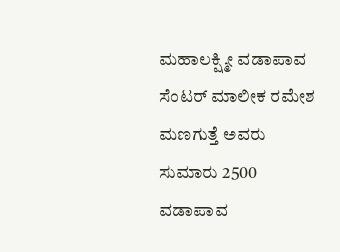ಮಹಾಲಕ್ಷ್ಮೀ ವಡಾಪಾವ ಸೆಂಟರ್ ಮಾಲೀಕ ರಮೇಶ ಮಣಗುತ್ತೆ ಅವರು ಸುಮಾರು 2500 ವಡಾಪಾವ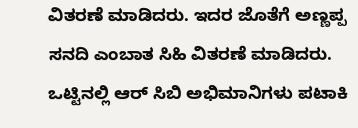ವಿತರಣೆ ಮಾಡಿದರು. ಇದರ ಜೊತೆಗೆ ಅಣ್ಣಪ್ಪ ಸನದಿ ಎಂಬಾತ ಸಿಹಿ ವಿತರಣೆ ಮಾಡಿದರು.
ಒಟ್ಟಿನಲ್ಲಿ ಆರ್ ಸಿಬಿ ಅಭಿಮಾನಿಗಳು ಪಟಾಕಿ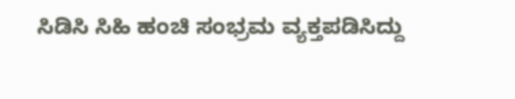ಸಿಡಿಸಿ ಸಿಹಿ ಹಂಚಿ ಸಂಭ್ರಮ ವ್ಯಕ್ತಪಡಿಸಿದ್ದು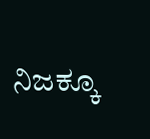ನಿಜಕ್ಕೂ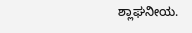ಶ್ಲಾಘನೀಯ.